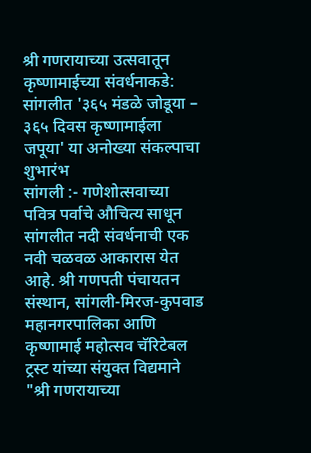श्री गणरायाच्या उत्सवातून कृष्णामाईच्या संवर्धनाकडे: सांगलीत '३६५ मंडळे जोडूया – ३६५ दिवस कृष्णामाईला जपूया' या अनोख्या संकल्पाचा शुभारंभ
सांगली :- गणेशोत्सवाच्या पवित्र पर्वाचे औचित्य साधून सांगलीत नदी संवर्धनाची एक नवी चळवळ आकारास येत आहे. श्री गणपती पंचायतन संस्थान, सांगली-मिरज-कुपवाड महानगरपालिका आणि कृष्णामाई महोत्सव चॅरिटेबल ट्रस्ट यांच्या संयुक्त विद्यमाने "श्री गणरायाच्या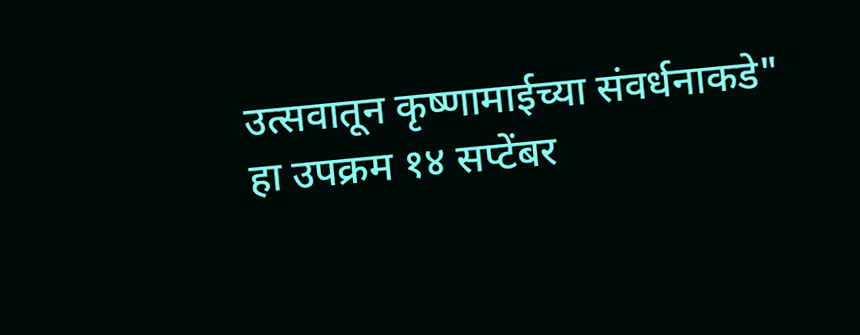उत्सवातून कृष्णामाईच्या संवर्धनाकडे" हा उपक्रम १४ सप्टेंबर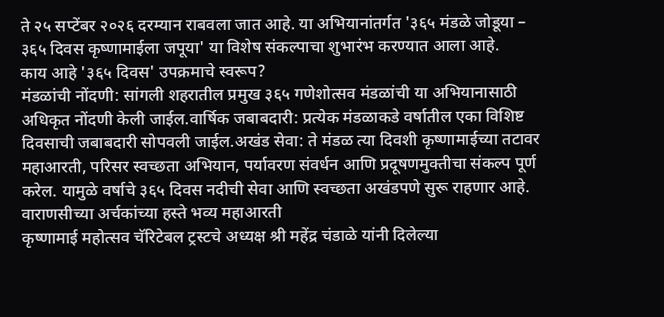ते २५ सप्टेंबर २०२६ दरम्यान राबवला जात आहे. या अभियानांतर्गत '३६५ मंडळे जोडूया – ३६५ दिवस कृष्णामाईला जपूया' या विशेष संकल्पाचा शुभारंभ करण्यात आला आहे.
काय आहे '३६५ दिवस' उपक्रमाचे स्वरूप?
मंडळांची नोंदणी: सांगली शहरातील प्रमुख ३६५ गणेशोत्सव मंडळांची या अभियानासाठी अधिकृत नोंदणी केली जाईल.वार्षिक जबाबदारी: प्रत्येक मंडळाकडे वर्षातील एका विशिष्ट दिवसाची जबाबदारी सोपवली जाईल.अखंड सेवा: ते मंडळ त्या दिवशी कृष्णामाईच्या तटावर महाआरती, परिसर स्वच्छता अभियान, पर्यावरण संवर्धन आणि प्रदूषणमुक्तीचा संकल्प पूर्ण करेल. यामुळे वर्षाचे ३६५ दिवस नदीची सेवा आणि स्वच्छता अखंडपणे सुरू राहणार आहे.
वाराणसीच्या अर्चकांच्या हस्ते भव्य महाआरती
कृष्णामाई महोत्सव चॅरिटेबल ट्रस्टचे अध्यक्ष श्री महेंद्र चंडाळे यांनी दिलेल्या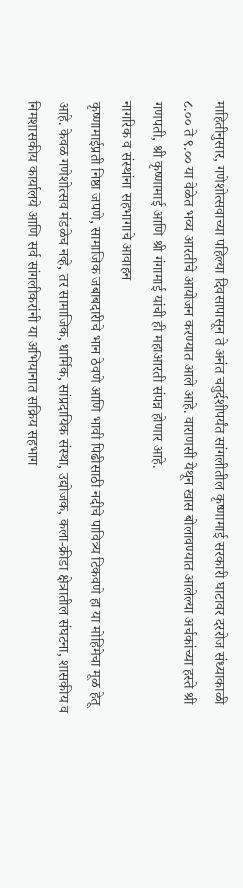माहितीनुसार, गणेशोत्सवाच्या पहिल्या दिवसापासून ते अनंत चतुर्दशीपर्यंत सांगलीतील कृष्णामाई सरकारी घाटावर दररोज संध्याकाळी ८.०० ते ९.०० या वेळेत भव्य आरतीचे आयोजन करण्यात आले आहे. वाराणसी येथून खास बोलावण्यात आलेल्या अर्चकांच्या हस्ते श्री गणपती, श्री कृष्णामाई आणि श्री गंगामाई यांची ही महाआरती संपन्न होणार आहे.
नागरिक व संस्थांना सहभागाचे आवाहन
कृष्णामाईप्रती निष्ठा जपणे, सामाजिक जबाबदारीचे भान ठेवणे आणि भावी पिढीसाठी नदीचे पावित्र्य टिकवणे हा या मोहिमेचा मूळ हेतू आहे. केवळ गणेशोत्सव मंडळेच नव्हे, तर सामाजिक, धार्मिक, सांप्रदायिक संस्था, उद्योजक, कला-क्रीडा क्षेत्रातील संघटना, शासकीय व निमशासकीय कार्यालये आणि सर्व सांगलीकरांनी या अभियानात सक्रिय सहभाग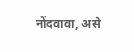नोंदवावा, असे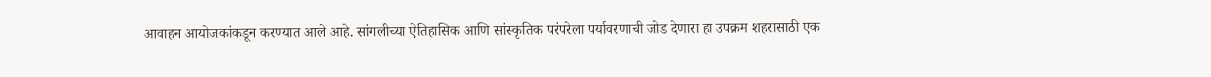आवाहन आयोजकांकडून करण्यात आले आहे. सांगलीच्या ऐतिहासिक आणि सांस्कृतिक परंपरेला पर्यावरणाची जोड देणारा हा उपक्रम शहरासाठी एक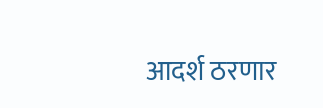आदर्श ठरणार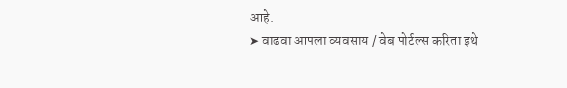आहे.
➤ वाढवा आपला व्यवसाय / वेब पोर्टल्स करिता इथे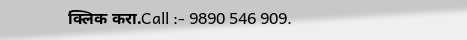क्लिक करा.Call :- 9890 546 909.